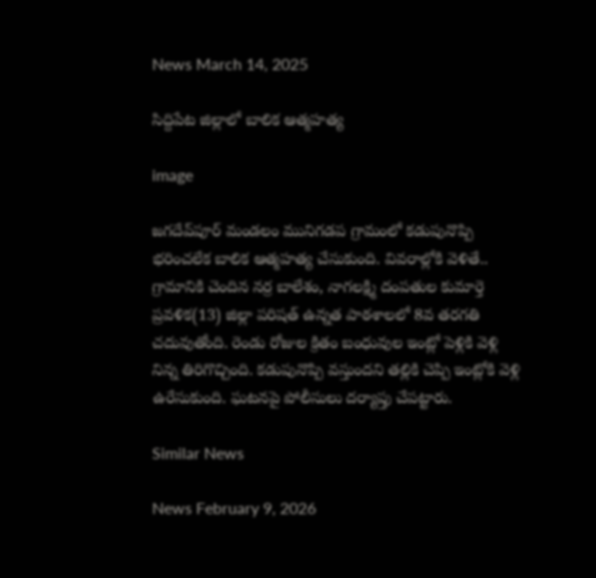News March 14, 2025

సిద్దిపేట జిల్లాలో బాలిక ఆత్మహత్య

image

జగదేవ్‌పూర్ మండలం మునిగడప గ్రామంలో కడుపునొప్పి భరించలేక బాలిక ఆత్మహత్య చేసుకుంది. వివరాల్లోకి వెళితే.. గ్రామానికి చెందిన నర్ర బాలేశం, నాగలక్ష్మి దంపతుల కుమార్తె ప్రవళిక(13) జిల్లా పరిషత్ ఉన్నత పాఠశాలలో 8వ తరగతి చదువుతోంది. రెండు రోజుల క్రితం బంధువుల ఇంట్లో పెళ్లికి వెళ్లి నిన్న తిరిగొచ్చింది. కడుపునొప్పి వస్తుందని తల్లికి చెప్పి ఇంట్లోకి వెళ్లి ఉరేసుకుంది. ఘటనపై పోలీసులు దర్యాప్తు చేపట్టారు.

Similar News

News February 9, 2026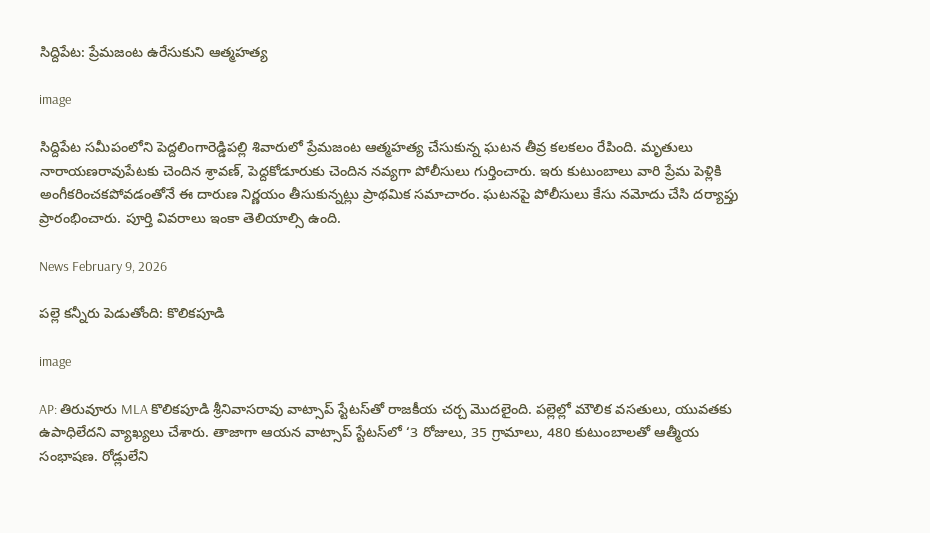సిద్దిపేట: ప్రేమజంట ఉరేసుకుని ఆత్మహత్య

image

సిద్దిపేట సమీపంలోని పెద్దలింగారెడ్డిపల్లి శివారులో ప్రేమజంట ఆత్మహత్య చేసుకున్న ఘటన తీవ్ర కలకలం రేపింది. మృతులు నారాయణరావుపేటకు చెందిన శ్రావణ్, పెద్దకోడూరుకు చెందిన నవ్యగా పోలీసులు గుర్తించారు. ఇరు కుటుంబాలు వారి ప్రేమ పెళ్లికి అంగీకరించకపోవడంతోనే ఈ దారుణ నిర్ణయం తీసుకున్నట్లు ప్రాథమిక సమాచారం. ఘటనపై పోలీసులు కేసు నమోదు చేసి దర్యాప్తు ప్రారంభించారు. పూర్తి వివరాలు ఇంకా తెలియాల్సి ఉంది.

News February 9, 2026

పల్లె కన్నీరు పెడుతోంది: కొలికపూడి

image

AP: తిరువూరు MLA కొలికపూడి శ్రీనివాసరావు వాట్సాప్ స్టేటస్‌తో రాజకీయ చర్చ మొదలైంది. పల్లెల్లో మౌలిక వసతులు, యువతకు ఉపాధిలేదని వ్యాఖ్యలు చేశారు. తాజాగా ఆయన వాట్సాప్ స్టేటస్‌లో ‘3 రోజులు, 35 గ్రామాలు, 480 కుటుంబాలతో ఆత్మీయ సంభాషణ. రోడ్లులేని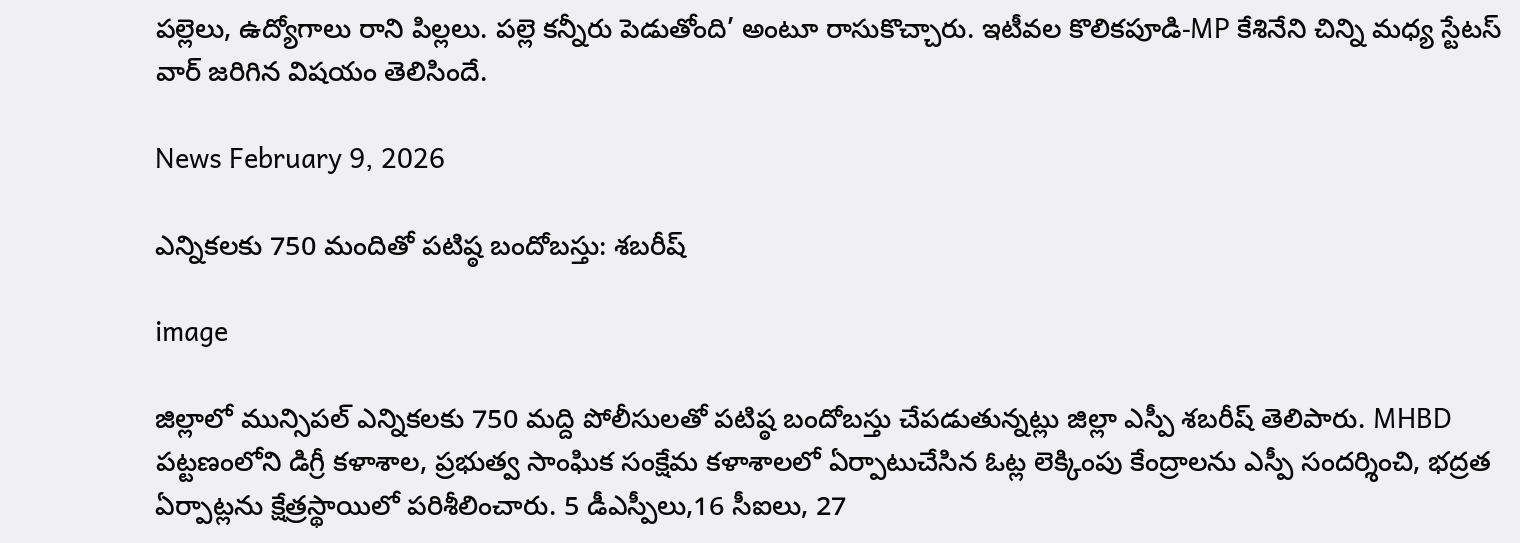పల్లెలు, ఉద్యోగాలు రాని పిల్లలు. పల్లె కన్నీరు పెడుతోంది’ అంటూ రాసుకొచ్చారు. ఇటీవల కొలికపూడి-MP కేశినేని చిన్ని మధ్య స్టేటస్ వార్ జరిగిన విషయం తెలిసిందే.

News February 9, 2026

ఎన్నికలకు 750 మందితో పటిష్ఠ బందోబస్తు: శబరీష్

image

జిల్లాలో మున్సిపల్ ఎన్నికలకు 750 మద్ది పోలీసులతో పటిష్ఠ బందోబస్తు చేపడుతున్నట్లు జిల్లా ఎస్పీ శబరీష్ తెలిపారు. MHBD పట్టణంలోని డిగ్రీ కళాశాల, ప్రభుత్వ సాంఘిక సంక్షేమ కళాశాలలో ఏర్పాటుచేసిన ఓట్ల లెక్కింపు కేంద్రాలను ఎస్పీ సందర్శించి, భద్రత ఏర్పాట్లను క్షేత్రస్థాయిలో పరిశీలించారు. 5 డీఎస్పీలు,16 సీఐలు, 27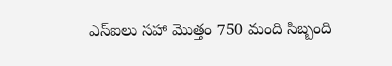ఎస్‌ఐలు సహా మొత్తం 750 మంది సిబ్బంది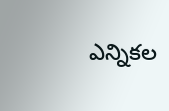ఎన్నికల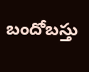బందోబస్తు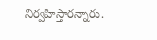నిర్వహిస్తారన్నారు.